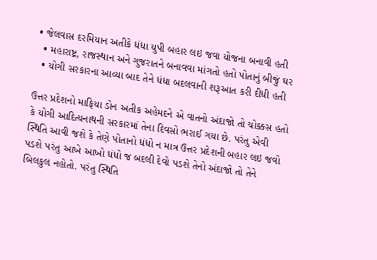• જેલવાસ દરમિયાન અતીકે ધંધા યુપી બહાર લઇ જવા યોજના બનાવી હતી
  • મહારાષ્ટ્ર, રાજસ્થાન અને ગુજરાતને બનાવવા માંગતો હતો પોતાનું બીજું ઘર
  • યોગી સરકારના આવ્યા બાદ તેને ધંધા બદલવાની શરૂઆત કરી દીધી હતી

ઉત્તર પ્રદેશનો માફિયા ડોન અતીક અહેમદને એ વાતનો અંદાજો તો ચોક્કસ હતો કે યોગી આદિત્યનાથની સરકારમાં તેના દિવસો ભરાઈ ગયા છે. પરંતુ એવી સ્થિતિ આવી જશે કે તેણે પોતાનો ધંધો ન માત્ર ઉત્તર પ્રદેશની બહાર લઇ જવો પડશે પરંતુ આખે આખો ધંધો જ બદલી દેવો પડશે તેનો અંદાજો તો તેને બિલકુલ નહોતો. પરંતુ સ્થિતિ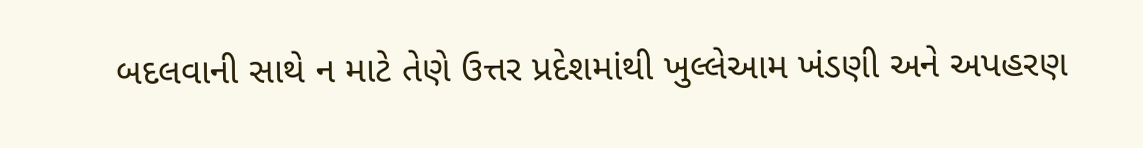બદલવાની સાથે ન માટે તેણે ઉત્તર પ્રદેશમાંથી ખુલ્લેઆમ ખંડણી અને અપહરણ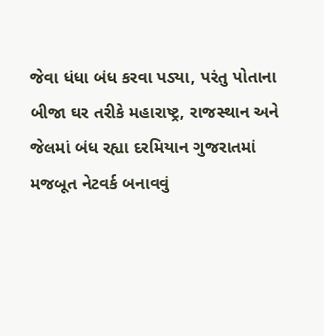જેવા ધંધા બંધ કરવા પડ્યા, પરંતુ પોતાના બીજા ઘર તરીકે મહારાષ્ટ્ર, રાજસ્થાન અને જેલમાં બંધ રહ્યા દરમિયાન ગુજરાતમાં મજબૂત નેટવર્ક બનાવવું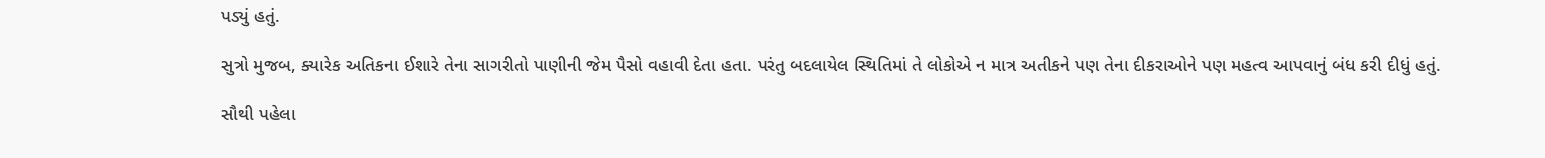પડ્યું હતું.

સુત્રો મુજબ, ક્યારેક અતિકના ઈશારે તેના સાગરીતો પાણીની જેમ પૈસો વહાવી દેતા હતા. પરંતુ બદલાયેલ સ્થિતિમાં તે લોકોએ ન માત્ર અતીકને પણ તેના દીકરાઓને પણ મહત્વ આપવાનું બંધ કરી દીધું હતું.

સૌથી પહેલા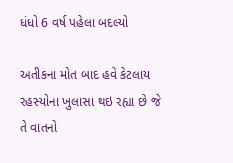ધંધો 6 વર્ષ પહેલા બદલ્યો

અતીકના મોત બાદ હવે કેટલાય રહસ્યોના ખુલાસા થઇ રહ્યા છે જે તે વાતનો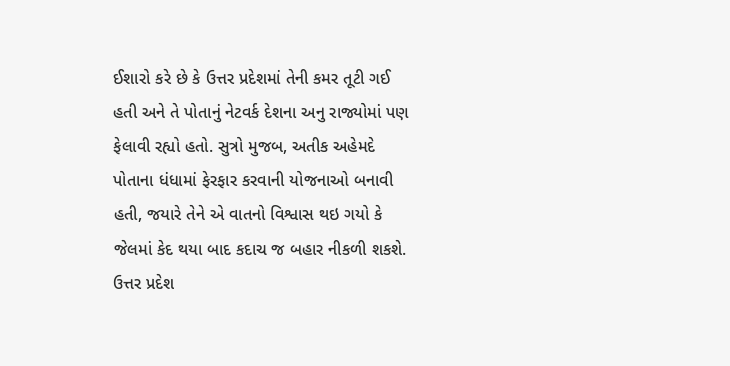ઈશારો કરે છે કે ઉત્તર પ્રદેશમાં તેની કમર તૂટી ગઈ હતી અને તે પોતાનું નેટવર્ક દેશના અનુ રાજ્યોમાં પણ ફેલાવી રહ્યો હતો. સુત્રો મુજબ, અતીક અહેમદે પોતાના ધંધામાં ફેરફાર કરવાની યોજનાઓ બનાવી હતી, જયારે તેને એ વાતનો વિશ્વાસ થઇ ગયો કે જેલમાં કેદ થયા બાદ કદાચ જ બહાર નીકળી શકશે. ઉત્તર પ્રદેશ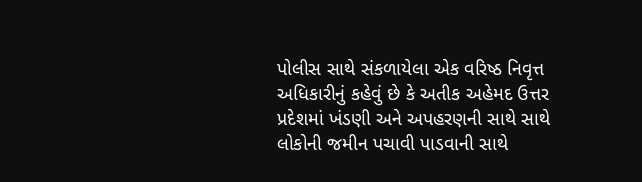પોલીસ સાથે સંકળાયેલા એક વરિષ્ઠ નિવૃત્ત અધિકારીનું કહેવું છે કે અતીક અહેમદ ઉત્તર પ્રદેશમાં ખંડણી અને અપહરણની સાથે સાથે લોકોની જમીન પચાવી પાડવાની સાથે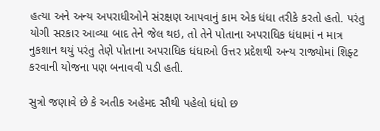હત્યા અને અન્ય અપરાધીઓને સંરક્ષણ આપવાનું કામ એક ધંધા તરીકે કરતો હતો. પરંતુ યોગી સરકાર આવ્યા બાદ તેને જેલ થઇ, તો તેને પોતાના અપરાધિક ધંધામાં ન માત્ર નુકશાન થયું પરંતુ તેણે પોતાના અપરાધિક ધંધાઓ ઉત્તર પ્રદેશથી અન્ય રાજ્યોમાં શિફ્ટ કરવાની યોજના પણ બનાવવી પડી હતી.

સુત્રો જણાવે છે કે અતીક અહેમદ સૌથી પહેલો ધંધો છ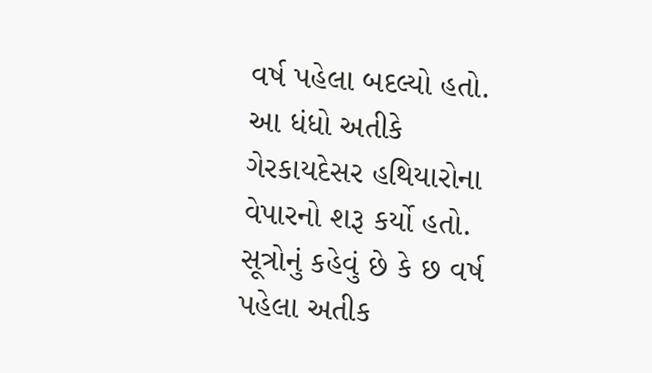વર્ષ પહેલા બદલ્યો હતો. આ ધંધો અતીકે ગેરકાયદેસર હથિયારોના વેપારનો શરૂ કર્યો હતો. સૂત્રોનું કહેવું છે કે છ વર્ષ પહેલા અતીક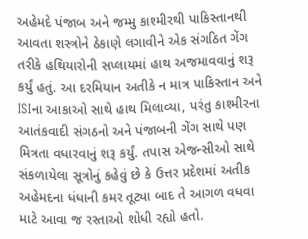અહેમદે પંજાબ અને જમ્મુ કાશ્મીરથી પાકિસ્તાનથી આવતા શસ્ત્રોને ઠેકાણે લગાવીને એક સંગઠિત ગેંગ તરીકે હથિયારોની સપ્લાયમાં હાથ અજમાવવાનું શરૂ કર્યું હતું. આ દરમિયાન અતીકે ન માત્ર પાકિસ્તાન અને ISIના આકાઓ સાથે હાથ મિલાવ્યા, પરંતુ કાશ્મીરના આતંકવાદી સંગઠનો અને પંજાબની ગેંગ સાથે પણ મિત્રતા વધારવાનું શરૂ કર્યું. તપાસ એજન્સીઓ સાથે સંકળાયેલા સૂત્રોનું કહેવું છે કે ઉત્તર પ્રદેશમાં અતીક અહેમદના ધંધાની કમર તૂટ્યા બાદ તે આગળ વધવા માટે આવા જ રસ્તાઓ શોધી રહ્યો હતો.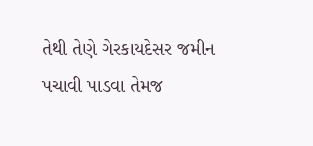તેથી તેણે ગેરકાયદેસર જમીન પચાવી પાડવા તેમજ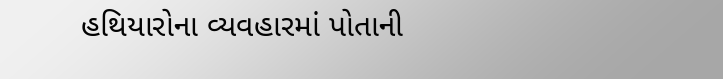હથિયારોના વ્યવહારમાં પોતાની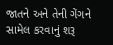જાતને અને તેની ગેંગને સામેલ કરવાનું શરૂ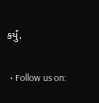કર્યું.

  • Follow us on: